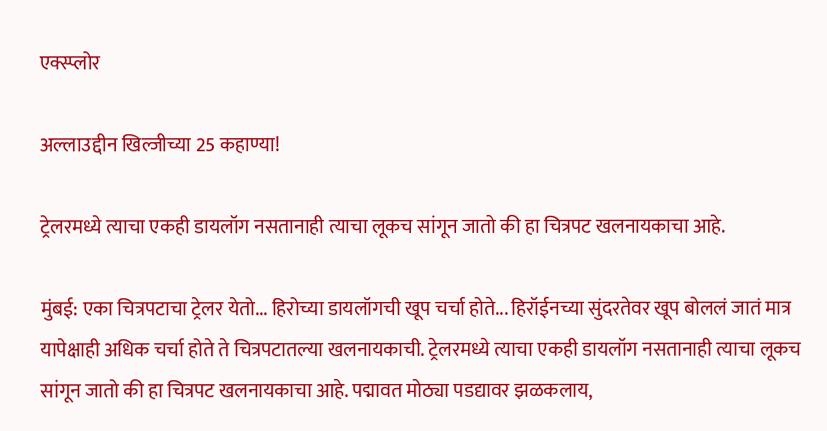एक्स्प्लोर

अल्लाउद्दीन खिल्जीच्या 25 कहाण्या!

ट्रेलरमध्ये त्याचा एकही डायलॉग नसतानाही त्याचा लूकच सांगून जातो की हा चित्रपट खलनायकाचा आहे.

मुंबई: एका चित्रपटाचा ट्रेलर येतो... हिरोच्या डायलॉगची खूप चर्चा होते... हिरॉईनच्या सुंदरतेवर खूप बोललं जातं मात्र यापेक्षाही अधिक चर्चा होते ते चित्रपटातल्या खलनायकाची. ट्रेलरमध्ये त्याचा एकही डायलॉग नसतानाही त्याचा लूकच सांगून जातो की हा चित्रपट खलनायकाचा आहे. पद्मावत मोठ्या पडद्यावर झळकलाय,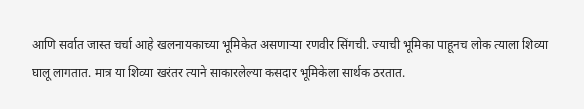आणि सर्वात जास्त चर्चा आहे खलनायकाच्या भूमिकेत असणाऱ्या रणवीर सिंगची. ज्याची भूमिका पाहूनच लोक त्याला शिव्या घालू लागतात. मात्र या शिव्या खरंतर त्याने साकारलेल्या कसदार भूमिकेला सार्थक ठरतात.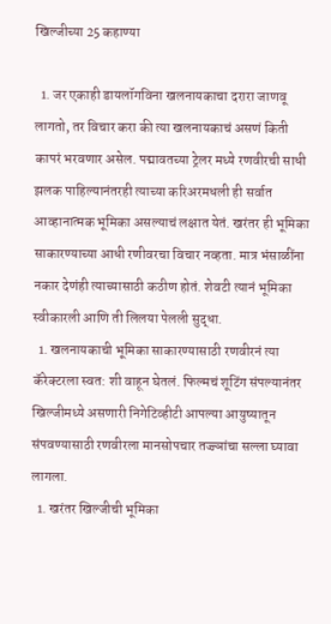खिल्जीच्या 25 कहाण्या

  1. जर एकाही डायलॉगविना खलनायकाचा दरारा जाणवू लागतो, तर विचार करा की त्या खलनायकाचं असणं किती कापरं भरवणार असेल. पद्मावतच्या ट्रेलर मध्ये रणवीरची साधी झलक पाहिल्यानंतरही त्याच्या करिअरमधली ही सर्वात आव्हानात्मक भूमिका असल्याचं लक्षात येतं. खरंतर ही भूमिका साकारण्याच्या आधी रणीवरचा विचार नव्हता. मात्र भंसाळींना नकार देणंही त्याच्यासाठी कठीण होतं. शेवटी त्यानं भूमिका स्वीकारली आणि ती लिलया पेलली सुद्धा.
  1. खलनायकाची भूमिका साकारण्यासाठी रणवीरनं त्या कॅरेक्टरला स्वत: शी वाहून घेतलं. फिल्मचं शूटिंग संपल्यानंतर खिल्जीमध्ये असणारी निगेटिव्हीटी आपल्या आयुष्यातून संपवण्यासाठी रणवीरला मानसोपचार तज्ज्ञांचा सल्ला घ्यावा लागला.
  1. खरंतर खिल्जीची भूमिका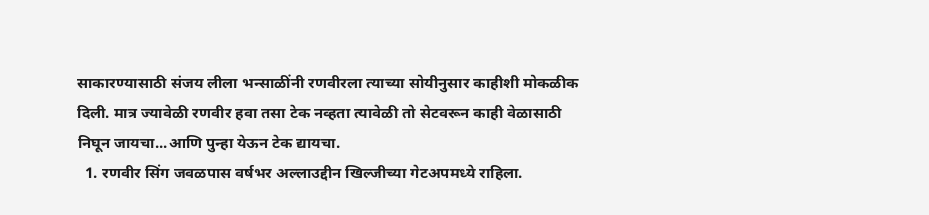साकारण्यासाठी संजय लीला भन्साळींनी रणवीरला त्याच्या सोयीनुसार काहीशी मोकळीक दिली. मात्र ज्यावेळी रणवीर हवा तसा टेक नव्हता त्यावेळी तो सेटवरून काही वेळासाठी निघून जायचा...आणि पुन्हा येऊन टेक द्यायचा.
  1. रणवीर सिंग जवळपास वर्षभर अल्लाउद्दीन खिल्जीच्या गेटअपमध्ये राहिला.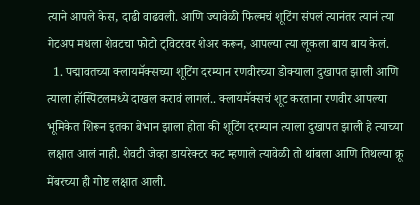त्याने आपले केस, दाढी वाढवली. आणि ज्यावेळी फिल्मचं शूटिंग संपलं त्यानंतर त्यानं त्या गेटअप मधला शेवटचा फोटो ट्विटरवर शेअर करून, आपल्या त्या लूकला बाय बाय केलं.
  1. पद्मावतच्या क्लायमॅक्सच्या शूटिंग दरम्यान रणवीरच्या डोक्याला दुखापत झाली आणि त्याला हॉस्पिटलमध्ये दाखल करावं लागलं.. क्लायमॅक्सचं शूट करताना रणवीर आपल्या भूमिकेत शिरून इतका बेभान झाला होता की शूटिंग दरम्यान त्याला दुखापत झाली हे त्याच्या लक्षात आलं नाही. शेवटी जेव्हा डायरेक्टर कट म्हणाले त्यावेळी तो थांबला आणि तिथल्या क्रू मेंबरच्या ही गोष्ट लक्षात आली.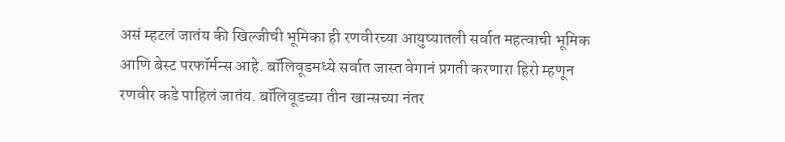असं म्हटलं जातंय की खिल्जीची भूमिका ही रणवीरच्या आयुष्यातली सर्वात महत्वाची भूमिक आणि बेस्ट परफॉर्मन्स आहे. बॉलिवूडमध्ये सर्वात जास्त वेगानं प्रगती करणारा हिरो म्हणून रणवीर कडे पाहिलं जातंय. बॉलिवूडच्या तीन खान्सच्या नंतर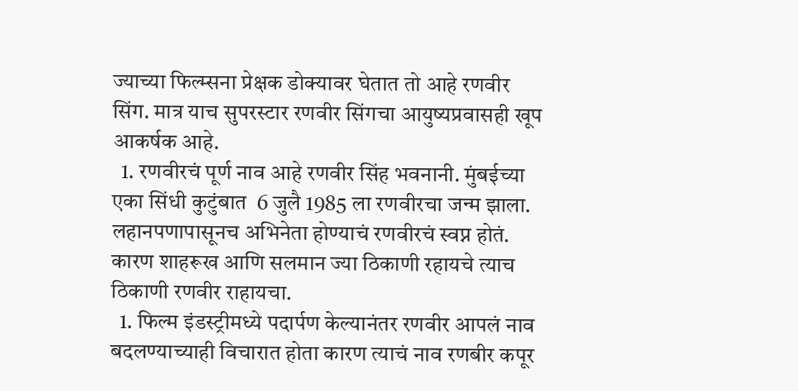ज्याच्या फिल्म्सना प्रेक्षक डोक्यावर घेतात तो आहे रणवीर सिंग. मात्र याच सुपरस्टार रणवीर सिंगचा आयुष्यप्रवासही खूप आकर्षक आहे.
  1. रणवीरचं पूर्ण नाव आहे रणवीर सिंह भवनानी. मुंबईच्या एका सिंधी कुटुंबात  6 जुलै 1985 ला रणवीरचा जन्म झाला. लहानपणापासूनच अभिनेता होण्याचं रणवीरचं स्वप्न होतं. कारण शाहरूख आणि सलमान ज्या ठिकाणी रहायचे त्याच ठिकाणी रणवीर राहायचा.
  1. फिल्म इंडस्ट्रीमध्ये पदार्पण केल्यानंतर रणवीर आपलं नाव बदलण्याच्याही विचारात होता कारण त्याचं नाव रणबीर कपूर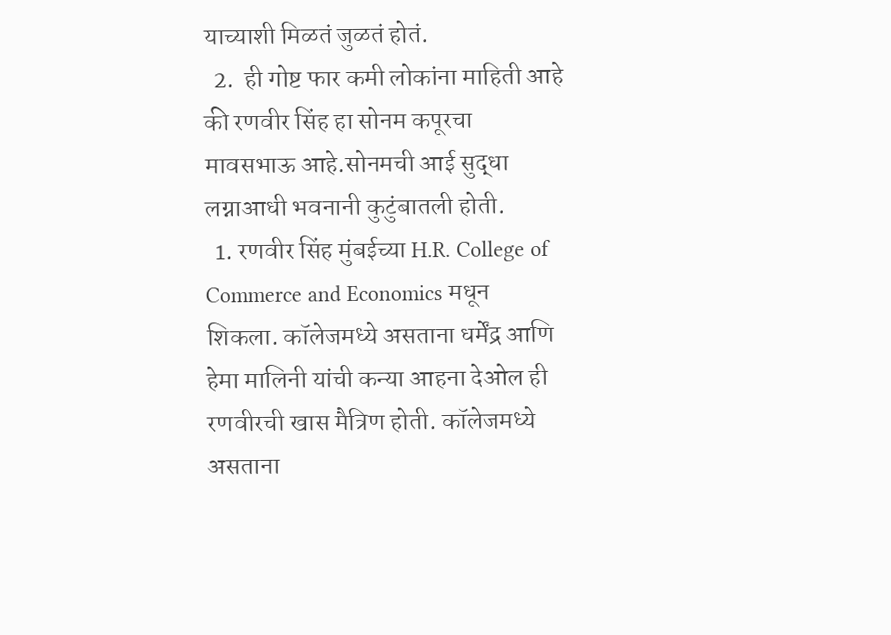याच्याशी मिळतं जुळतं होतं.
  2.  ही गोष्ट फार कमी लोकांना माहिती आहे की रणवीर सिंह हा सोनम कपूरचा मावसभाऊ आहे.सोनमची आई सुद्धा लग्नाआधी भवनानी कुटुंबातली होती.
  1. रणवीर सिंह मुंबईच्या H.R. College of Commerce and Economics मधून शिकला. कॉलेजमध्ये असताना धर्मेंद्र आणि हेमा मालिनी यांची कन्या आहना देओल ही रणवीरची खास मैत्रिण होती. कॉलेजमध्ये असताना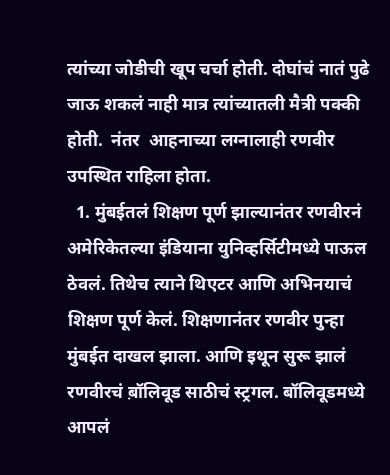त्यांच्या जोडीची खूप चर्चा होती. दोघांचं नातं पुढे जाऊ शकलं नाही मात्र त्यांच्यातली मैत्री पक्की होती.  नंतर  आहनाच्या लग्नालाही रणवीर उपस्थित राहिला होता.
  1. मुंबईतलं शिक्षण पूर्ण झाल्यानंतर रणवीरनं अमेरिकेतल्या इंडियाना युनिव्हर्सिटीमध्ये पाऊल ठेवलं. तिथेच त्याने थिएटर आणि अभिनयाचं शिक्षण पूर्ण केलं. शिक्षणानंतर रणवीर पुन्हा मुंबईत दाखल झाला. आणि इथून सुरू झालं रणवीरचं ब़ॉलिवूड साठीचं स्ट्रगल. बॉलिवूडमध्ये आपलं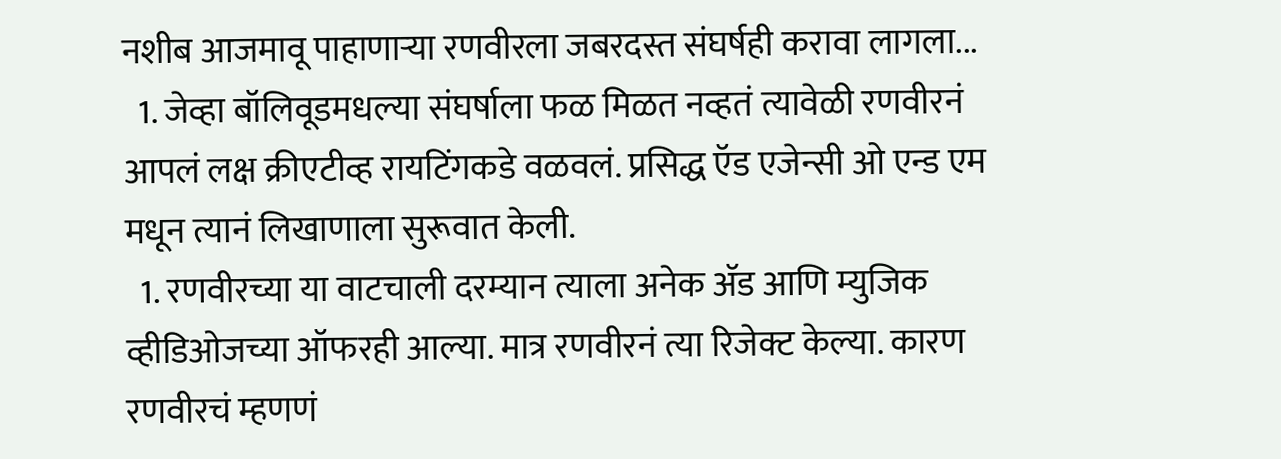नशीब आजमावू पाहाणाऱ्या रणवीरला जबरदस्त संघर्षही करावा लागला...
  1. जेव्हा बॉलिवूडमधल्या संघर्षाला फळ मिळत नव्हतं त्यावेळी रणवीरनं आपलं लक्ष क्रीएटीव्ह रायटिंगकडे वळवलं. प्रसिद्ध ऍड एजेन्सी ओ एन्ड एम मधून त्यानं लिखाणाला सुरूवात केली.
  1. रणवीरच्या या वाटचाली दरम्यान त्याला अनेक ॲड आणि म्युजिक व्हीडिओजच्या ऑफरही आल्या. मात्र रणवीरनं त्या रिजेक्ट केल्या. कारण रणवीरचं म्हणणं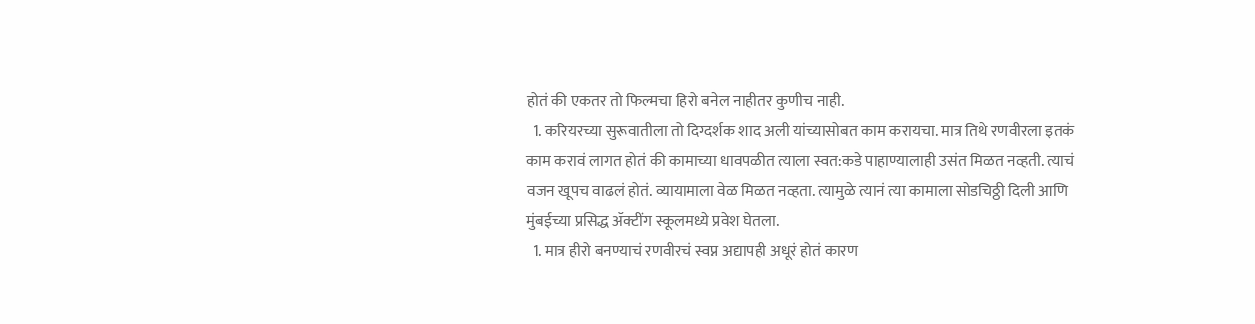होतं की एकतर तो फिल्मचा हिरो बनेल नाहीतर कुणीच नाही.
  1. करियरच्या सुरूवातीला तो दिग्दर्शक शाद अली यांच्यासोबत काम करायचा. मात्र तिथे रणवीरला इतकं काम करावं लागत होतं की कामाच्या धावपळीत त्याला स्वत:कडे पाहाण्यालाही उसंत मिळत नव्हती. त्याचं वजन खूपच वाढलं होतं. व्यायामाला वेळ मिळत नव्हता. त्यामुळे त्यानं त्या कामाला सोडचिठ्ठी दिली आणि मुंबईच्या प्रसिद्ध ॲक्टींग स्कूलमध्ये प्रवेश घेतला.
  1. मात्र हीरो बनण्याचं रणवीरचं स्वप्न अद्यापही अधूरं होतं कारण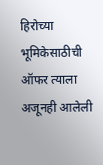हिरोच्या भूमिकेसाठीची ऑफर त्याला अजूनही आलेली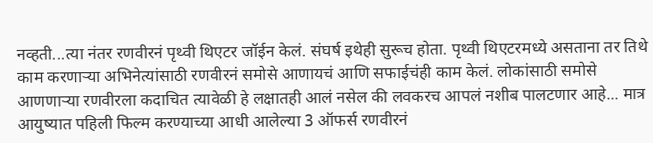नव्हती...त्या नंतर रणवीरनं पृथ्वी थिएटर जॉईन केलं. संघर्ष इथेही सुरूच होता. पृथ्वी थिएटरमध्ये असताना तर तिथे काम करणाऱ्या अभिनेत्यांसाठी रणवीरनं समोसे आणायचं आणि सफाईचंही काम केलं. लोकांसाठी समोसे आणणाऱ्या रणवीरला कदाचित त्यावेळी हे लक्षातही आलं नसेल की लवकरच आपलं नशीब पालटणार आहे... मात्र आयुष्यात पहिली फिल्म करण्याच्या आधी आलेल्या 3 ऑफर्स रणवीरनं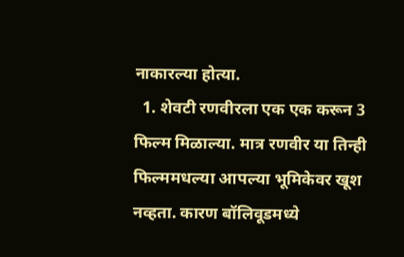नाकारल्या होत्या.
  1. शेवटी रणवीरला एक एक करून 3 फिल्म मिळाल्या. मात्र रणवीर या तिन्ही फिल्ममधल्या आपल्या भूमिकेवर खूश नव्हता. कारण बॉलिवूडमध्ये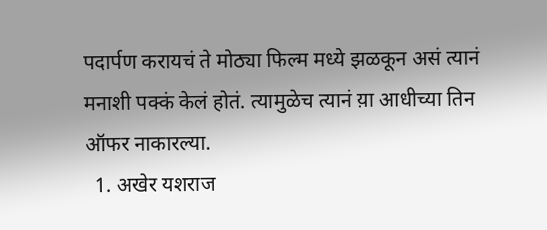पदार्पण करायचं ते मोठ्या फिल्म मध्ये झळकून असं त्यानं मनाशी पक्कं केलं होतं. त्यामुळेच त्यानं य़ा आधीच्या तिन ऑफर नाकारल्या.
  1. अखेर यशराज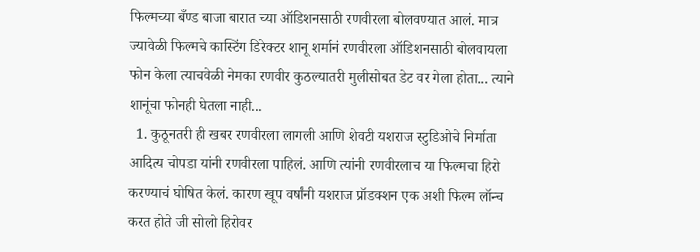फिल्मच्या बँण्ड बाजा बारात च्या ऑडिशनसाठी रणवीरला बोलवण्यात आलं. मात्र ज्यावेळी फिल्मचे कास्टिंग डिरेक्टर शानू शर्मानं रणवीरला ऑडिशनसाठी बोलवायला फोन केला त्याचवेळी नेमका रणवीर कुठल्यातरी मुलीसोबत डेट वर गेला होता... त्याने शानूंचा फोनही घेतला नाही...
  1. कुठूनतरी ही खबर रणवीरला लागली आणि शेवटी यशराज स्टुडिओचे निर्माता आदित्य चोपडा यांनी रणवीरला पाहिलं. आणि त्यांनी रणवीरलाच या फिल्मचा हिरो करण्याचं घोषित केलं. कारण खूप वर्षांनी यशराज प्रॉडक्शन एक अशी फिल्म लॉन्च करत होते जी सोलो हिरोवर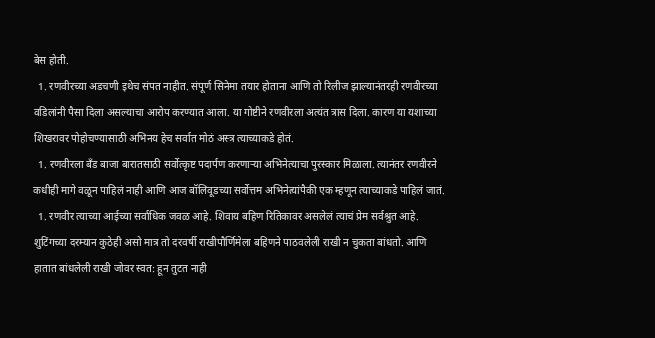बेस होती.
  1. रणवीरच्या अडचणी इथेच संपत नाहीत. संपूर्ण सिनेमा तयार होताना आणि तो रिलीज झाल्यानंतरही रणवीरच्या वडिलांनी पैसा दिला असल्याचा आरोप करण्यात आला. या गोष्टीने रणवीरला अत्यंत त्रास दिला. कारण या यशाच्या शिखरावर पोहोचण्यासाठी अभिनय हेच सर्वात मोठं अस्त्र त्याच्याकडे होतं.
  1. रणवीरला बँड बाजा बारातसाठी सर्वोत्कृष्ट पदार्पण करणाऱ्या अभिनेत्याचा पुरस्कार मिळाला. त्यानंतर रणवीरने कधीही मागे वळून पाहिलं नाही आणि आज बॉलिवूडच्या सर्वोत्तम अभिनेत्यांपैकी एक म्हणून त्याच्याकडे पाहिलं जातं.
  1. रणवीर त्याच्या आईच्या सर्वाधिक जवळ आहे. शिवाय बहिण रितिकावर असलेलं त्याचं प्रेम सर्वश्रुत आहे. शुटिंगच्या दरम्यान कुठेही असो मात्र तो दरवर्षी राखीपौर्णिमेला बहिणने पाठवलेली राखी न चुकता बांधतो. आणि हातात बांधलेली राखी जोवर स्वत: हून तुटत नाही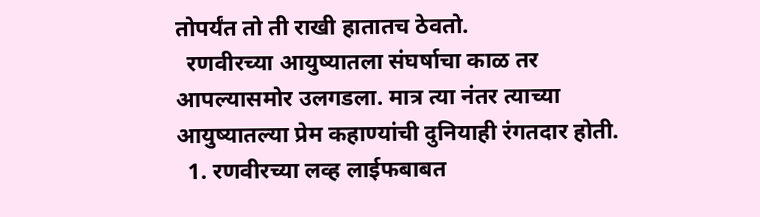तोपर्यंत तो ती राखी हातातच ठेवतो.
  रणवीरच्या आयुष्यातला संघर्षाचा काळ तर आपल्यासमोर उलगडला. मात्र त्या नंतर त्याच्या आयुष्यातल्या प्रेम कहाण्यांची दुनियाही रंगतदार होती.
  1. रणवीरच्या लव्ह लाईफबाबत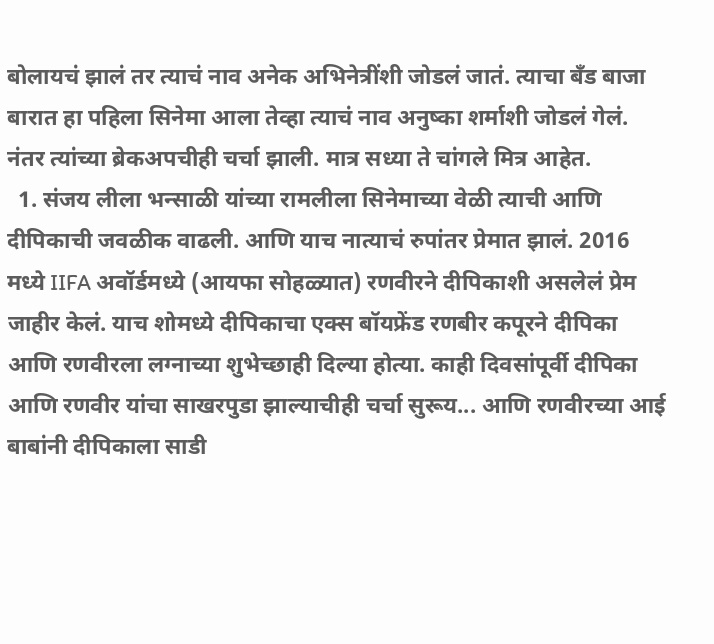बोलायचं झालं तर त्याचं नाव अनेक अभिनेत्रींशी जोडलं जातं. त्याचा बँड बाजा बारात हा पहिला सिनेमा आला तेव्हा त्याचं नाव अनुष्का शर्माशी जोडलं गेलं. नंतर त्यांच्या ब्रेकअपचीही चर्चा झाली. मात्र सध्या ते चांगले मित्र आहेत.
  1. संजय लीला भन्साळी यांच्या रामलीला सिनेमाच्या वेळी त्याची आणि दीपिकाची जवळीक वाढली. आणि याच नात्याचं रुपांतर प्रेमात झालं. 2016 मध्ये IIFA अवॉर्डमध्ये (आयफा सोहळ्यात) रणवीरने दीपिकाशी असलेलं प्रेम जाहीर केलं. याच शोमध्ये दीपिकाचा एक्स बॉयफ्रेंड रणबीर कपूरने दीपिका आणि रणवीरला लग्नाच्या शुभेच्छाही दिल्या होत्या. काही दिवसांपूर्वी दीपिका आणि रणवीर यांचा साखरपुडा झाल्याचीही चर्चा सुरूय... आणि रणवीरच्या आई बाबांनी दीपिकाला साडी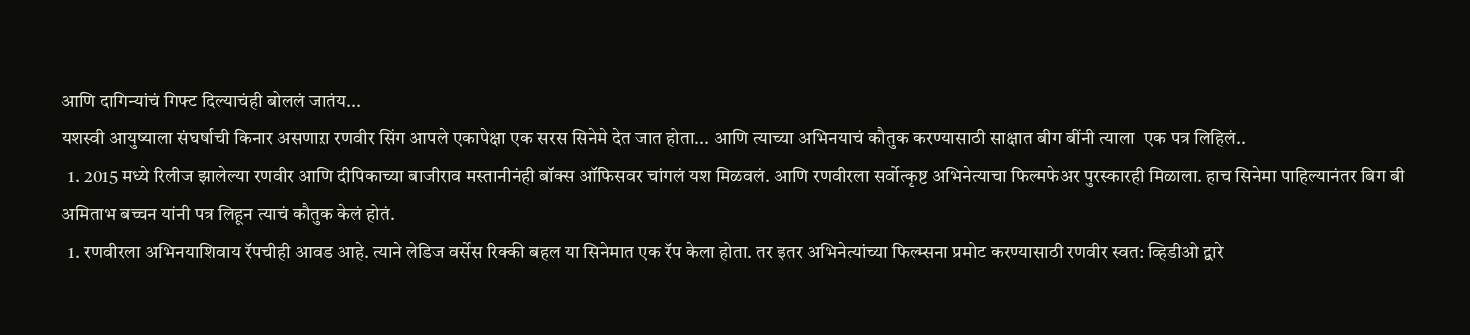आणि दागिन्यांचं गिफ्ट दिल्याचंही बोललं जातंय...
यशस्वी आयुष्याला संघर्षाची किनार असणाऱा रणवीर सिंग आपले एकापेक्षा एक सरस सिनेमे देत जात होता... आणि त्याच्या अभिनयाचं कौतुक करण्यासाठी साक्षात बीग बींनी त्याला  एक पत्र लिहिलं..
  1. 2015 मध्ये रिलीज झालेल्या रणवीर आणि दीपिकाच्या बाजीराव मस्तानीनंही बॉक्स ऑफिसवर चांगलं यश मिळवलं. आणि रणवीरला सर्वोत्कृष्ट अभिनेत्याचा फिल्मफेअर पुरस्कारही मिळाला. हाच सिनेमा पाहिल्यानंतर बिग बी अमिताभ बच्चन यांनी पत्र लिहून त्याचं कौतुक केलं होतं.
  1. रणवीरला अभिनयाशिवाय रॅपचीही आवड आहे. त्याने लेडिज वर्सेस रिक्की बहल या सिनेमात एक रॅप केला होता. तर इतर अभिनेत्यांच्या फिल्म्सना प्रमोट करण्यासाठी रणवीर स्वत: व्हिडीओ द्वारे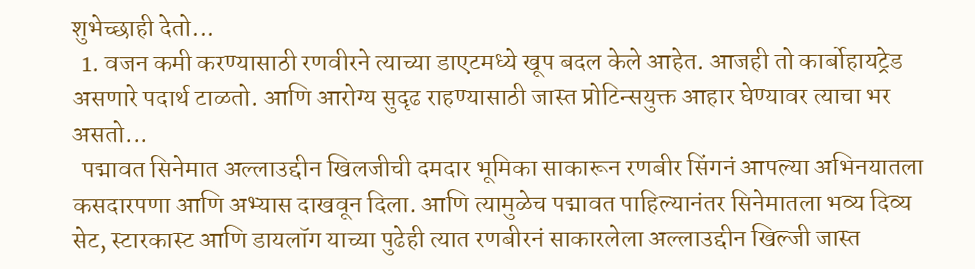शुभेच्छाही देतो...
  1. वजन कमी करण्यासाठी रणवीरने त्याच्या डाएटमध्ये खूप बदल केले आहेत. आजही तो कार्बोहायट्रेड असणारे पदार्थ टाळतो. आणि आरोग्य सुदृढ राहण्यासाठी जास्त प्रोटिन्सयुक्त आहार घेण्यावर त्याचा भर असतो...
  पद्मावत सिनेमात अल्लाउद्दीन खिलजीची दमदार भूमिका साकारून रणबीर सिंगनं आपल्या अभिनयातला कसदारपणा आणि अभ्यास दाखवून दिला. आणि त्यामुळेच पद्मावत पाहिल्यानंतर सिनेमातला भव्य दिव्य सेट, स्टारकास्ट आणि डायलॉग याच्या पुढेही त्यात रणबीरनं साकारलेला अल्लाउद्दीन खिल्जी जास्त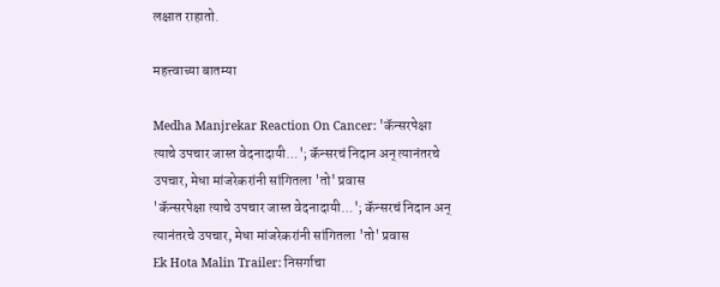लक्षात राहातो.

महत्त्वाच्या बातम्या

Medha Manjrekar Reaction On Cancer: 'कॅन्सरपेक्षा त्याचे उपचार जास्त वेदनादायी...'; कॅन्सरचं निदान अन् त्यानंतरचे उपचार, मेधा मांजरेकरांनी सांगितला 'तो' प्रवास
'कॅन्सरपेक्षा त्याचे उपचार जास्त वेदनादायी...'; कॅन्सरचं निदान अन् त्यानंतरचे उपचार, मेधा मांजरेकरांनी सांगितला 'तो' प्रवास
Ek Hota Malin Trailer: निसर्गाचा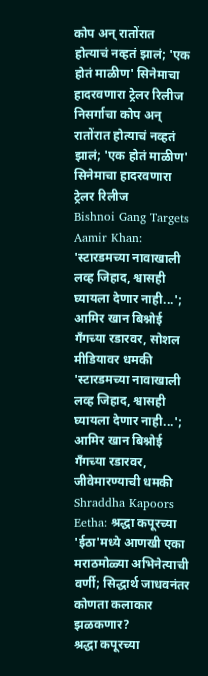कोप अन् रातोंरात होत्याचं नव्हतं झालं; 'एक होतं माळीण' सिनेमाचा हादरवणारा ट्रेलर रिलीज
निसर्गाचा कोप अन् रातोंरात होत्याचं नव्हतं झालं; 'एक होतं माळीण' सिनेमाचा हादरवणारा ट्रेलर रिलीज
Bishnoi Gang Targets Aamir Khan: 'स्टारडमच्या नावाखाली लव्ह जिहाद, श्वासही घ्यायला देणार नाही...'; आमिर खान बिश्नोई गँगच्या रडारवर, सोशल मीडियावर धमकी
'स्टारडमच्या नावाखाली लव्ह जिहाद, श्वासही घ्यायला देणार नाही...'; आमिर खान बिश्नोई गँगच्या रडारवर, जीवेमारण्याची धमकी
Shraddha Kapoors Eetha: श्रद्धा कपूरच्या 'ईठा'मध्ये आणखी एका मराठमोळ्या अभिनेत्याची वर्णी; सिद्धार्थ जाधवनंतर कोणता कलाकार झळकणार?
श्रद्धा कपूरच्या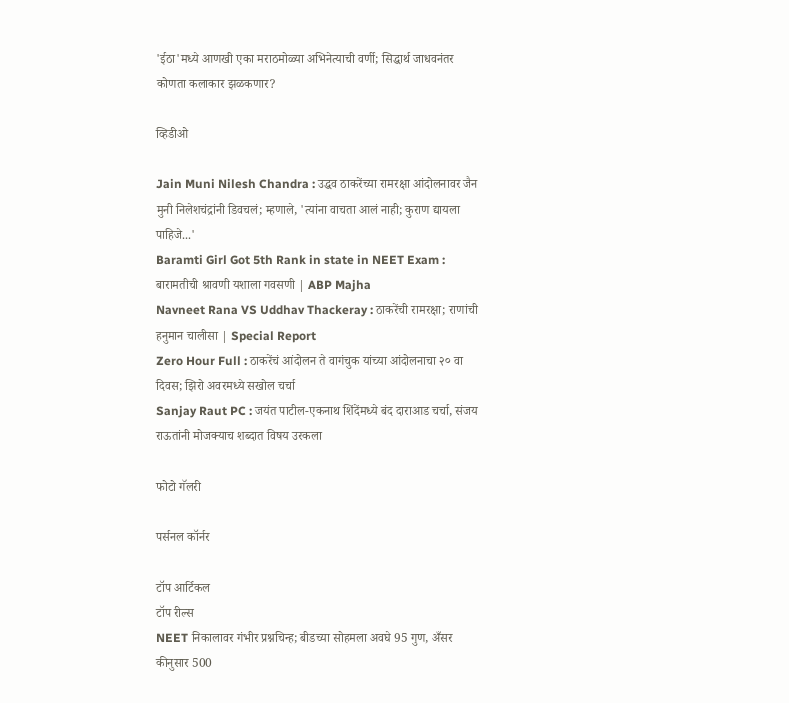'ईठा'मध्ये आणखी एका मराठमोळ्या अभिनेत्याची वर्णी; सिद्धार्थ जाधवनंतर कोणता कलाकार झळकणार?

व्हिडीओ

Jain Muni Nilesh Chandra : उद्धव ठाकरेंच्या रामरक्षा आंदोलनावर जैन मुनी निलेशचंद्रांनी डिवचलं; म्हणाले, 'त्यांना वाचता आलं नाही; कुराण द्यायला पाहिजे...'
Baramti Girl Got 5th Rank in state in NEET Exam : बारामतीची श्रावणी यशाला गवसणी | ABP Majha
Navneet Rana VS Uddhav Thackeray : ठाकरेंची रामरक्षा; राणांची हनुमान चालीसा | Special Report
Zero Hour Full : ठाकरेंचं आंदोलन ते वागंचुक यांच्या आंदोलनाचा २० वा दिवस; झिरो अवरमध्ये सखोल चर्चा
Sanjay Raut PC : जयंत पाटील-एकनाथ शिंदेंमध्ये बंद दाराआड चर्चा, संजय राऊतांनी मोजक्याच शब्दात विषय उरकला

फोटो गॅलरी

पर्सनल कॉर्नर

टॉप आर्टिकल
टॉप रील्स
NEET निकालावर गंभीर प्रश्नचिन्ह; बीडच्या सोहमला अवघे 95 गुण, अँसर कीनुसार 500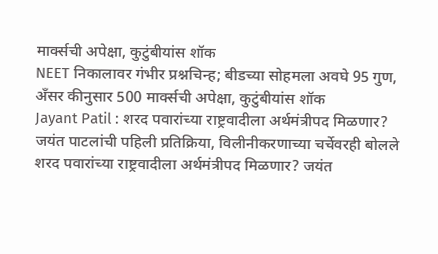मार्क्सची अपेक्षा, कुटुंबीयांस शॉक
NEET निकालावर गंभीर प्रश्नचिन्ह; बीडच्या सोहमला अवघे 95 गुण, अँसर कीनुसार 500 मार्क्सची अपेक्षा, कुटुंबीयांस शॉक
Jayant Patil : शरद पवारांच्या राष्ट्रवादीला अर्थमंत्रीपद मिळणार? जयंत पाटलांची पहिली प्रतिक्रिया, विलीनीकरणाच्या चर्चेवरही बोलले
शरद पवारांच्या राष्ट्रवादीला अर्थमंत्रीपद मिळणार? जयंत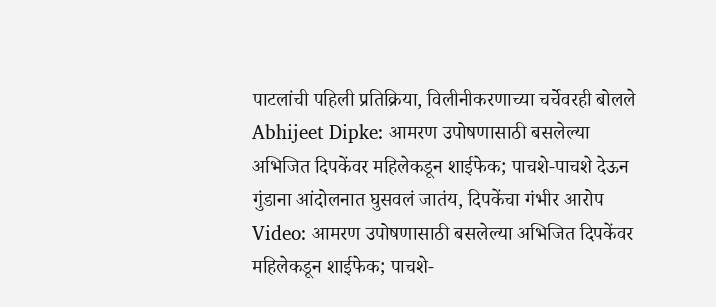पाटलांची पहिली प्रतिक्रिया, विलीनीकरणाच्या चर्चेवरही बोलले
Abhijeet Dipke: आमरण उपोषणासाठी बसलेल्या अभिजित दिपकेंवर महिलेकडून शाईफेक; पाचशे-पाचशे देऊन गुंडाना आंदोलनात घुसवलं जातंय, दिपकेंचा गंभीर आरोप
Video: आमरण उपोषणासाठी बसलेल्या अभिजित दिपकेंवर महिलेकडून शाईफेक; पाचशे-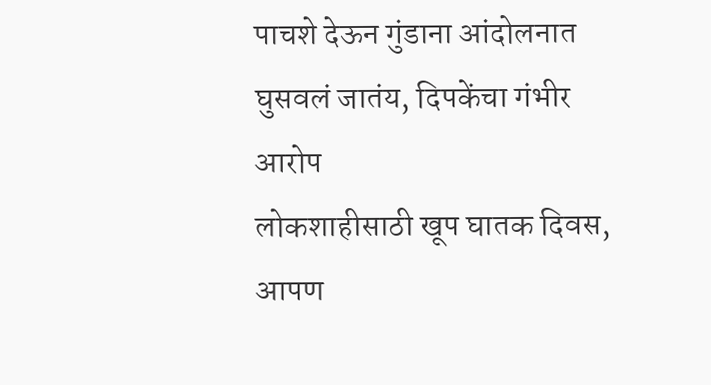पाचशे देऊन गुंडाना आंदोलनात घुसवलं जातंय, दिपकेंचा गंभीर आरोप
लोकशाहीसाठी खूप घातक दिवस, आपण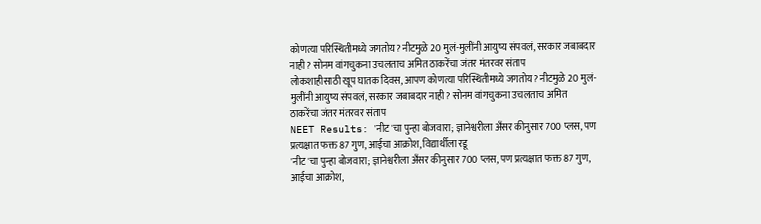कोणत्या परिस्थितीमध्ये जगतोय? नीटमुळे 20 मुलं-मुलींनी आयुष्य संपवलं, सरकार जबाबदार नाही? सोनम वांगचुकना उचलताच अमित ठाकरेंचा जंतर मंतरवर संताप
लोकशाहीसाठी खूप घातक दिवस, आपण कोणत्या परिस्थितीमध्ये जगतोय? नीटमुळे 20 मुलं-मुलींनी आयुष्य संपवलं, सरकार जबाबदार नाही? सोनम वांगचुकना उचलताच अमित ठाकरेंचा जंतर मंतरवर संताप
NEET Results: 'नीट'चा पुन्हा बोजवारा; ज्ञानेश्वरीला अँसर कीनुसार 700 प्लस, पण प्रत्यक्षात फक्त 87 गुण, आईचा आक्रोश, विद्यार्थीला रडू
'नीट'चा पुन्हा बोजवारा; ज्ञानेश्वरीला अँसर कीनुसार 700 प्लस, पण प्रत्यक्षात फक्त 87 गुण, आईचा आक्रोश,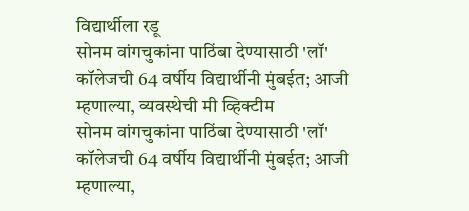विद्यार्थीला रडू
सोनम वांगचुकांना पाठिंबा देण्यासाठी 'लॉ' कॉलेजची 64 वर्षीय विद्यार्थीनी मुंबईत; आजी म्हणाल्या, व्यवस्थेची मी व्हिक्टीम
सोनम वांगचुकांना पाठिंबा देण्यासाठी 'लॉ' कॉलेजची 64 वर्षीय विद्यार्थीनी मुंबईत; आजी म्हणाल्या,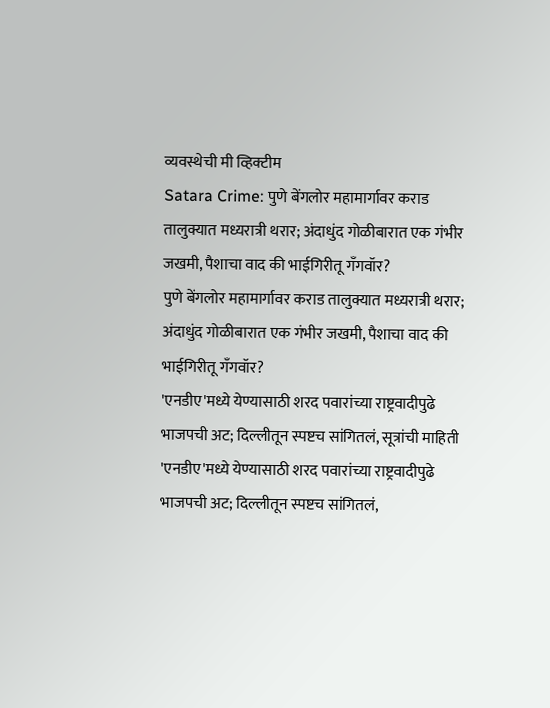व्यवस्थेची मी व्हिक्टीम
Satara Crime: पुणे बेंगलोर महामार्गावर कराड तालुक्यात मध्यरात्री थरार; अंदाधुंद गोळीबारात एक गंभीर जखमी, पैशाचा वाद की भाईगिरीतू गँगवॉर?
पुणे बेंगलोर महामार्गावर कराड तालुक्यात मध्यरात्री थरार; अंदाधुंद गोळीबारात एक गंभीर जखमी, पैशाचा वाद की भाईगिरीतू गँगवॉर?
'एनडीए'मध्ये येण्यासाठी शरद पवारांच्या राष्ट्रवादीपुढे भाजपची अट; दिल्लीतून स्पष्टच सांगितलं, सूत्रांची माहिती
'एनडीए'मध्ये येण्यासाठी शरद पवारांच्या राष्ट्रवादीपुढे भाजपची अट; दिल्लीतून स्पष्टच सांगितलं,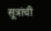सूत्रांची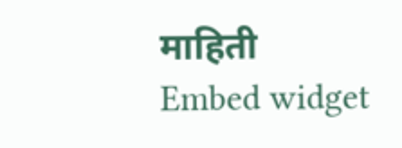माहिती
Embed widget